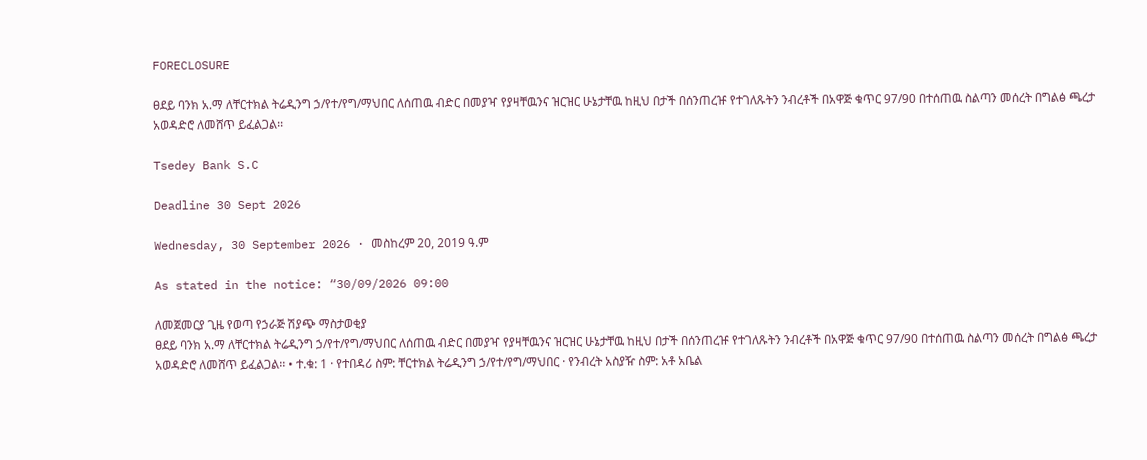FORECLOSURE

ፀደይ ባንክ አ.ማ ለቸርተክል ትሬዲንግ ኃ/የተ/የግ/ማህበር ለሰጠዉ ብድር በመያዣ የያዛቸዉንና ዝርዝር ሁኔታቸዉ ከዚህ በታች በሰንጠረዡ የተገለጹትን ንብረቶች በአዋጅ ቁጥር 97/90 በተሰጠዉ ስልጣን መሰረት በግልፅ ጫረታ አወዳድሮ ለመሸጥ ይፈልጋል፡፡

Tsedey Bank S.C

Deadline 30 Sept 2026

Wednesday, 30 September 2026 · መስከረም 20, 2019 ዓ.ም

As stated in the notice: “30/09/2026 09:00

ለመጀመርያ ጊዜ የወጣ የኃራጅ ሽያጭ ማስታወቂያ
ፀደይ ባንክ አ.ማ ለቸርተክል ትሬዲንግ ኃ/የተ/የግ/ማህበር ለሰጠዉ ብድር በመያዣ የያዛቸዉንና ዝርዝር ሁኔታቸዉ ከዚህ በታች በሰንጠረዡ የተገለጹትን ንብረቶች በአዋጅ ቁጥር 97/90 በተሰጠዉ ስልጣን መሰረት በግልፅ ጫረታ አወዳድሮ ለመሸጥ ይፈልጋል፡፡ • ተ.ቁ: 1 · የተበዳሪ ስም: ቸርተክል ትሬዲንግ ኃ/የተ/የግ/ማህበር · የንብረት አስያዥ ስም: አቶ አቤል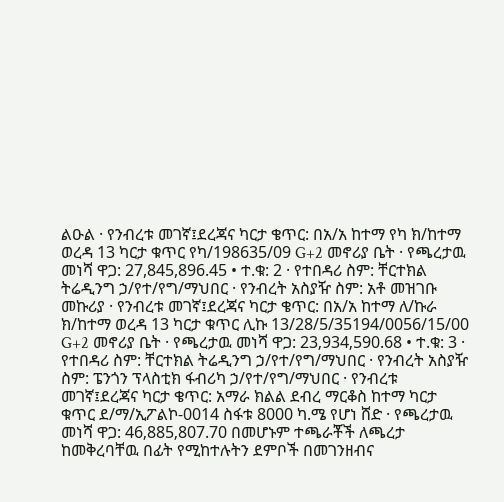ልዑል · የንብረቱ መገኛ፤ደረጃና ካርታ ቄጥር: በአ/አ ከተማ የካ ክ/ከተማ ወረዳ 13 ካርታ ቁጥር የካ/198635/09 G+2 መኖሪያ ቤት · የጫረታዉ መነሻ ዋጋ: 27,845,896.45 • ተ.ቁ: 2 · የተበዳሪ ስም: ቸርተክል ትሬዲንግ ኃ/የተ/የግ/ማህበር · የንብረት አስያዥ ስም: አቶ መዝገቡ መኩሪያ · የንብረቱ መገኛ፤ደረጃና ካርታ ቄጥር: በአ/አ ከተማ ለ/ኩራ ክ/ከተማ ወረዳ 13 ካርታ ቁጥር ሊኩ 13/28/5/35194/0056/15/00 G+2 መኖሪያ ቤት · የጫረታዉ መነሻ ዋጋ: 23‚934‚590.68 • ተ.ቁ: 3 · የተበዳሪ ስም: ቸርተክል ትሬዲንግ ኃ/የተ/የግ/ማህበር · የንብረት አስያዥ ስም: ፔንጎን ፕላስቲክ ፋብሪካ ኃ/የተ/የግ/ማህበር · የንብረቱ መገኛ፤ደረጃና ካርታ ቄጥር: አማራ ክልል ደብረ ማርቆስ ከተማ ካርታ ቁጥር ደ/ማ/ኢፖልኮ-0014 ስፋቱ 8000 ካ.ሜ የሆነ ሸድ · የጫረታዉ መነሻ ዋጋ: 46‚885‚807.70 በመሆኑም ተጫራቾች ለጫረታ ከመቅረባቸዉ በፊት የሚከተሉትን ደምቦች በመገንዘብና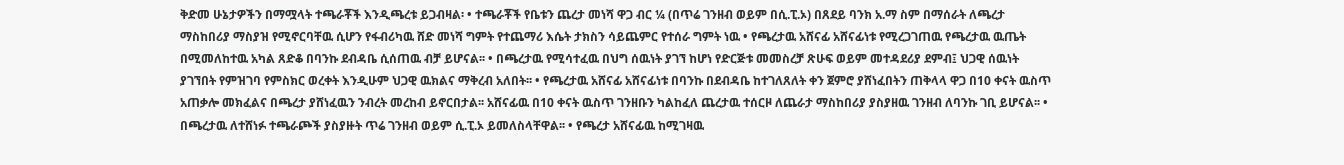ቅድመ ሁኔታዎችን በማሟላት ተጫራቾች እንዲጫረቱ ይጋብዛል፡ • ተጫራቾች የቤቱን ጨረታ መነሻ ዋጋ ብር ¼ (በጥሬ ገንዘብ ወይም በሲ.ፒ.ኦ) በጸደይ ባንክ አ.ማ ስም በማሰራት ለጫረታ ማስከበሪያ ማስያዝ የሚኖርባቸዉ ሲሆን የፋብሪካዉ ሸድ መነሻ ግምት የተጨማሪ እሴት ታክስን ሳይጨምር የተሰራ ግምት ነዉ • የጫረታዉ አሸናፊ አሸናፊነቱ የሚረጋገጠዉ የጫረታዉ ዉጤት በሚመለከተዉ አካል ጸድቆ በባንኩ ደብዳቤ ሲሰጠዉ ብቻ ይሆናል፡፡ • በጫረታዉ የሚሳተፈዉ በህግ ሰዉነት ያገኘ ከሆነ የድርጅቱ መመስረቻ ጽሁፍ ወይም መተዳደሪያ ደምብ፤ ህጋዊ ሰዉነት ያገኘበት የምዝገባ የምስክር ወረቀት እንዲሁም ህጋዊ ዉክልና ማቅረብ አለበት፡፡ • የጫረታዉ አሸናፊ አሸናፊነቱ በባንኩ በደብዳቤ ከተገለጸለት ቀን ጀምሮ ያሸነፈበትን ጠቅላላ ዋጋ በ10 ቀናት ዉስጥ አጠቃሎ መክፈልና በጫረታ ያሸነፈዉን ንብረት መረከብ ይኖርበታል፡፡ አሸናፊዉ በ10 ቀናት ዉስጥ ገንዘቡን ካልከፈለ ጨረታዉ ተሰርዞ ለጨራታ ማስከበሪያ ያስያዘዉ ገንዘብ ለባንኩ ገቢ ይሆናል፡፡ • በጫረታዉ ለተሸነፉ ተጫራጮች ያስያዙት ጥሬ ገንዘብ ወይም ሲ.ፒ.ኦ ይመለስላቸዋል፡፡ • የጫረታ አሸናፊዉ ከሚገዛዉ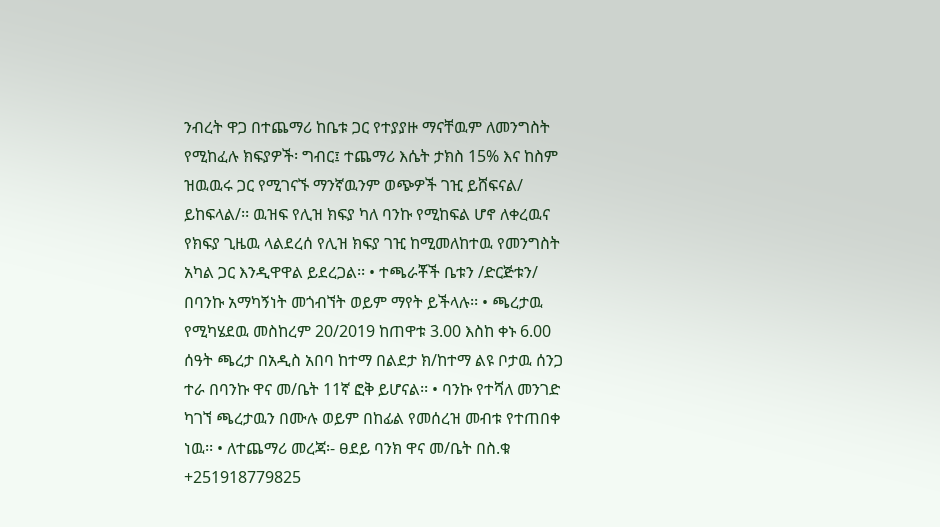ንብረት ዋጋ በተጨማሪ ከቤቱ ጋር የተያያዙ ማናቸዉም ለመንግስት የሚከፈሉ ክፍያዎች፡ ግብር፤ ተጨማሪ እሴት ታክስ 15% እና ከስም ዝዉዉሩ ጋር የሚገናኙ ማንኛዉንም ወጭዎች ገዢ ይሸፍናል/ ይከፍላል/፡፡ ዉዝፍ የሊዝ ክፍያ ካለ ባንኩ የሚከፍል ሆኖ ለቀረዉና የክፍያ ጊዜዉ ላልደረሰ የሊዝ ክፍያ ገዢ ከሚመለከተዉ የመንግስት አካል ጋር እንዲዋዋል ይደረጋል፡፡ • ተጫራቾች ቤቱን /ድርጅቱን/ በባንኩ አማካኝነት መጎብኘት ወይም ማየት ይችላሉ፡፡ • ጫረታዉ የሚካሄደዉ መስከረም 20/2019 ከጠዋቱ 3.00 እስከ ቀኑ 6.00 ሰዓት ጫረታ በአዲስ አበባ ከተማ በልደታ ክ/ከተማ ልዩ ቦታዉ ሰንጋ ተራ በባንኩ ዋና መ/ቤት 11ኛ ፎቅ ይሆናል፡፡ • ባንኩ የተሻለ መንገድ ካገኘ ጫረታዉን በሙሉ ወይም በከፊል የመሰረዝ መብቱ የተጠበቀ ነዉ፡፡ • ለተጨማሪ መረጃ፡- ፀደይ ባንክ ዋና መ/ቤት በስ.ቁ +251918779825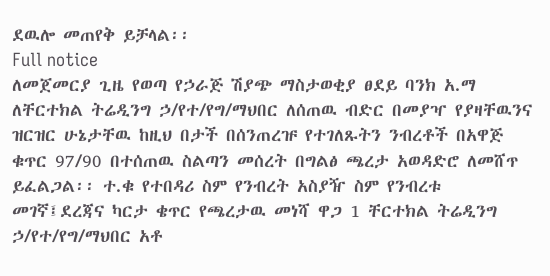ደዉሎ መጠየቅ ይቻላል፡፡
Full notice
ለመጀመርያ ጊዜ የወጣ የኃራጅ ሽያጭ ማስታወቂያ ፀደይ ባንክ አ.ማ ለቸርተክል ትሬዲንግ ኃ/የተ/የግ/ማህበር ለሰጠዉ ብድር በመያዣ የያዛቸዉንና ዝርዝር ሁኔታቸዉ ከዚህ በታች በሰንጠረዡ የተገለጹትን ንብረቶች በአዋጅ ቁጥር 97/90 በተሰጠዉ ስልጣን መሰረት በግልፅ ጫረታ አወዳድሮ ለመሸጥ ይፈልጋል፡፡ ተ.ቁ የተበዳሪ ስም የንብረት አስያዥ ስም የንብረቱ መገኛ፤ደረጃና ካርታ ቄጥር የጫረታዉ መነሻ ዋጋ 1 ቸርተክል ትሬዲንግ ኃ/የተ/የግ/ማህበር አቶ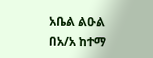አቤል ልዑል በአ/አ ከተማ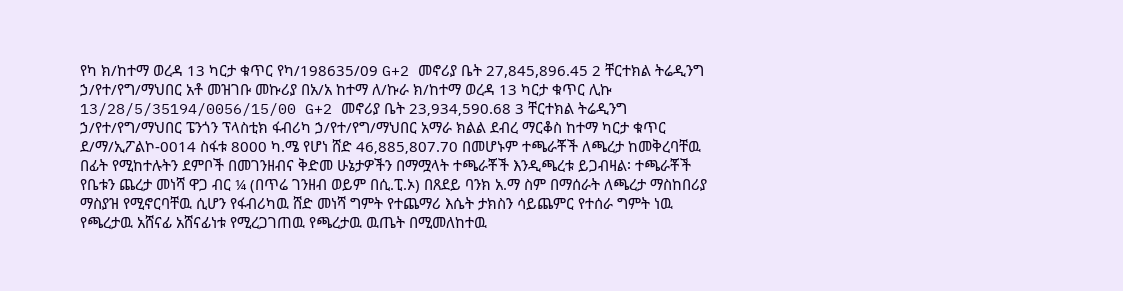የካ ክ/ከተማ ወረዳ 13 ካርታ ቁጥር የካ/198635/09 G+2 መኖሪያ ቤት 27,845,896.45 2 ቸርተክል ትሬዲንግ ኃ/የተ/የግ/ማህበር አቶ መዝገቡ መኩሪያ በአ/አ ከተማ ለ/ኩራ ክ/ከተማ ወረዳ 13 ካርታ ቁጥር ሊኩ 13/28/5/35194/0056/15/00 G+2 መኖሪያ ቤት 23‚934‚590.68 3 ቸርተክል ትሬዲንግ ኃ/የተ/የግ/ማህበር ፔንጎን ፕላስቲክ ፋብሪካ ኃ/የተ/የግ/ማህበር አማራ ክልል ደብረ ማርቆስ ከተማ ካርታ ቁጥር ደ/ማ/ኢፖልኮ-0014 ስፋቱ 8000 ካ.ሜ የሆነ ሸድ 46‚885‚807.70 በመሆኑም ተጫራቾች ለጫረታ ከመቅረባቸዉ በፊት የሚከተሉትን ደምቦች በመገንዘብና ቅድመ ሁኔታዎችን በማሟላት ተጫራቾች እንዲጫረቱ ይጋብዛል፡ ተጫራቾች የቤቱን ጨረታ መነሻ ዋጋ ብር ¼ (በጥሬ ገንዘብ ወይም በሲ.ፒ.ኦ) በጸደይ ባንክ አ.ማ ስም በማሰራት ለጫረታ ማስከበሪያ ማስያዝ የሚኖርባቸዉ ሲሆን የፋብሪካዉ ሸድ መነሻ ግምት የተጨማሪ እሴት ታክስን ሳይጨምር የተሰራ ግምት ነዉ የጫረታዉ አሸናፊ አሸናፊነቱ የሚረጋገጠዉ የጫረታዉ ዉጤት በሚመለከተዉ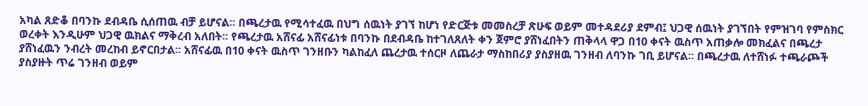አካል ጸድቆ በባንኩ ደብዳቤ ሲሰጠዉ ብቻ ይሆናል፡፡ በጫረታዉ የሚሳተፈዉ በህግ ሰዉነት ያገኘ ከሆነ የድርጅቱ መመስረቻ ጽሁፍ ወይም መተዳደሪያ ደምብ፤ ህጋዊ ሰዉነት ያገኘበት የምዝገባ የምስክር ወረቀት እንዲሁም ህጋዊ ዉክልና ማቅረብ አለበት፡፡ የጫረታዉ አሸናፊ አሸናፊነቱ በባንኩ በደብዳቤ ከተገለጸለት ቀን ጀምሮ ያሸነፈበትን ጠቅላላ ዋጋ በ10 ቀናት ዉስጥ አጠቃሎ መክፈልና በጫረታ ያሸነፈዉን ንብረት መረከብ ይኖርበታል፡፡ አሸናፊዉ በ10 ቀናት ዉስጥ ገንዘቡን ካልከፈለ ጨረታዉ ተሰርዞ ለጨራታ ማስከበሪያ ያስያዘዉ ገንዘብ ለባንኩ ገቢ ይሆናል፡፡ በጫረታዉ ለተሸነፉ ተጫራጮች ያስያዙት ጥሬ ገንዘብ ወይም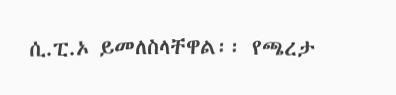ሲ.ፒ.ኦ ይመለስላቸዋል፡፡ የጫረታ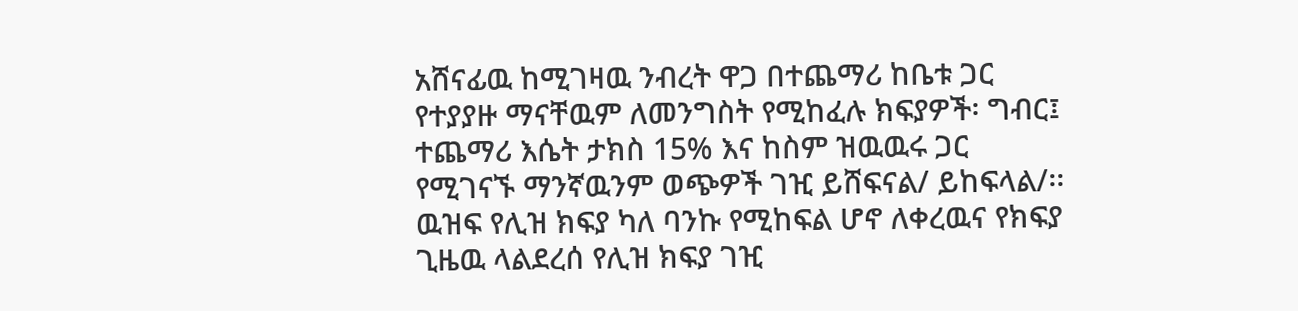አሸናፊዉ ከሚገዛዉ ንብረት ዋጋ በተጨማሪ ከቤቱ ጋር የተያያዙ ማናቸዉም ለመንግስት የሚከፈሉ ክፍያዎች፡ ግብር፤ ተጨማሪ እሴት ታክስ 15% እና ከስም ዝዉዉሩ ጋር የሚገናኙ ማንኛዉንም ወጭዎች ገዢ ይሸፍናል/ ይከፍላል/፡፡ ዉዝፍ የሊዝ ክፍያ ካለ ባንኩ የሚከፍል ሆኖ ለቀረዉና የክፍያ ጊዜዉ ላልደረሰ የሊዝ ክፍያ ገዢ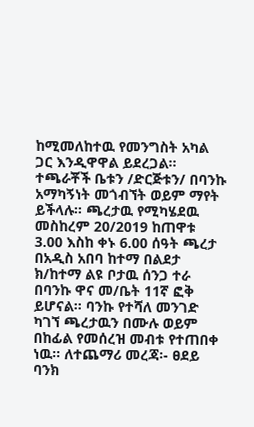ከሚመለከተዉ የመንግስት አካል ጋር እንዲዋዋል ይደረጋል፡፡ ተጫራቾች ቤቱን /ድርጅቱን/ በባንኩ አማካኝነት መጎብኘት ወይም ማየት ይችላሉ፡፡ ጫረታዉ የሚካሄደዉ መስከረም 20/2019 ከጠዋቱ 3.00 እስከ ቀኑ 6.00 ሰዓት ጫረታ በአዲስ አበባ ከተማ በልደታ ክ/ከተማ ልዩ ቦታዉ ሰንጋ ተራ በባንኩ ዋና መ/ቤት 11ኛ ፎቅ ይሆናል፡፡ ባንኩ የተሻለ መንገድ ካገኘ ጫረታዉን በሙሉ ወይም በከፊል የመሰረዝ መብቱ የተጠበቀ ነዉ፡፡ ለተጨማሪ መረጃ፡- ፀደይ ባንክ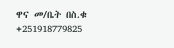ዋና መ/ቤት በስ.ቁ +251918779825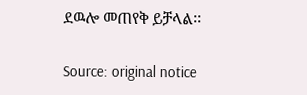ደዉሎ መጠየቅ ይቻላል፡፡

Source: original notice